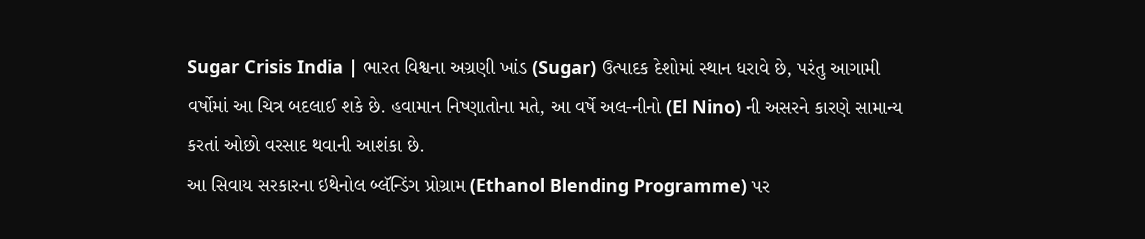Sugar Crisis India | ભારત વિશ્વના અગ્રણી ખાંડ (Sugar) ઉત્પાદક દેશોમાં સ્થાન ધરાવે છે, પરંતુ આગામી વર્ષોમાં આ ચિત્ર બદલાઈ શકે છે. હવામાન નિષ્ણાતોના મતે, આ વર્ષે અલ-નીનો (El Nino) ની અસરને કારણે સામાન્ય કરતાં ઓછો વરસાદ થવાની આશંકા છે.
આ સિવાય સરકારના ઇથેનોલ બ્લૅન્ડિંગ પ્રોગ્રામ (Ethanol Blending Programme) પર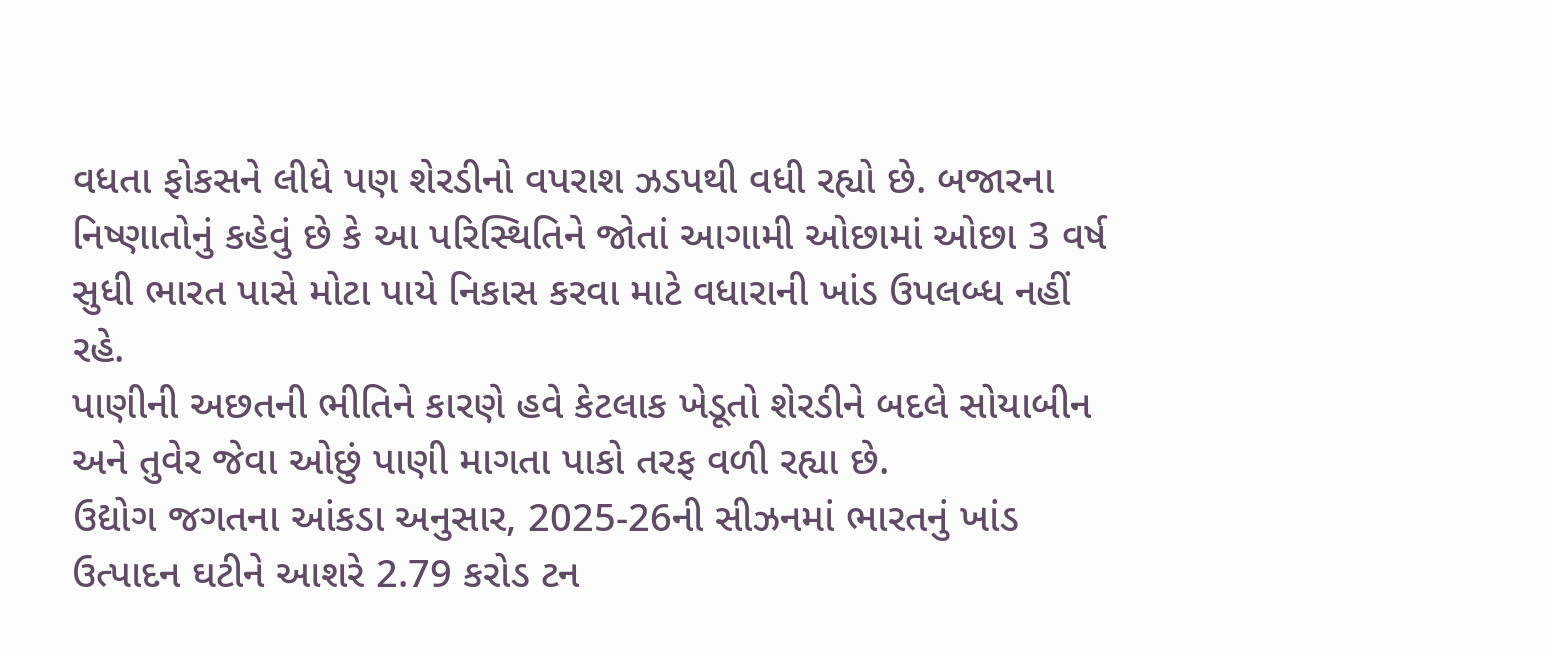વધતા ફોકસને લીધે પણ શેરડીનો વપરાશ ઝડપથી વધી રહ્યો છે. બજારના નિષ્ણાતોનું કહેવું છે કે આ પરિસ્થિતિને જોતાં આગામી ઓછામાં ઓછા 3 વર્ષ સુધી ભારત પાસે મોટા પાયે નિકાસ કરવા માટે વધારાની ખાંડ ઉપલબ્ધ નહીં રહે.
પાણીની અછતની ભીતિને કારણે હવે કેટલાક ખેડૂતો શેરડીને બદલે સોયાબીન અને તુવેર જેવા ઓછું પાણી માગતા પાકો તરફ વળી રહ્યા છે.
ઉદ્યોગ જગતના આંકડા અનુસાર, 2025-26ની સીઝનમાં ભારતનું ખાંડ ઉત્પાદન ઘટીને આશરે 2.79 કરોડ ટન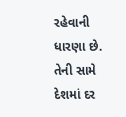રહેવાની ધારણા છે. તેની સામે દેશમાં દર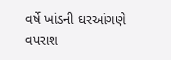વર્ષે ખાંડની ઘરઆંગણે વપરાશ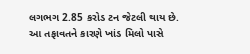લગભગ 2.85 કરોડ ટન જેટલી થાય છે.
આ તફાવતને કારણે ખાંડ મિલો પાસે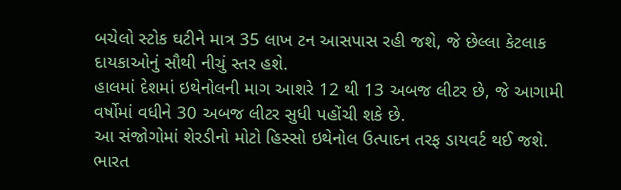બચેલો સ્ટોક ઘટીને માત્ર 35 લાખ ટન આસપાસ રહી જશે, જે છેલ્લા કેટલાક દાયકાઓનું સૌથી નીચું સ્તર હશે.
હાલમાં દેશમાં ઇથેનોલની માગ આશરે 12 થી 13 અબજ લીટર છે, જે આગામી વર્ષોમાં વધીને 30 અબજ લીટર સુધી પહોંચી શકે છે.
આ સંજોગોમાં શેરડીનો મોટો હિસ્સો ઇથેનોલ ઉત્પાદન તરફ ડાયવર્ટ થઈ જશે. ભારત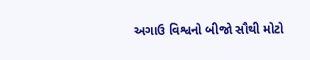અગાઉ વિશ્વનો બીજો સૌથી મોટો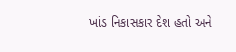ખાંડ નિકાસકાર દેશ હતો અને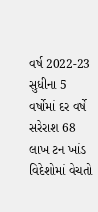વર્ષ 2022-23 સુધીના 5 વર્ષોમાં દર વર્ષે સરેરાશ 68 લાખ ટન ખાંડ વિદેશોમાં વેચતો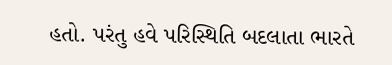હતો. પરંતુ હવે પરિસ્થિતિ બદલાતા ભારતે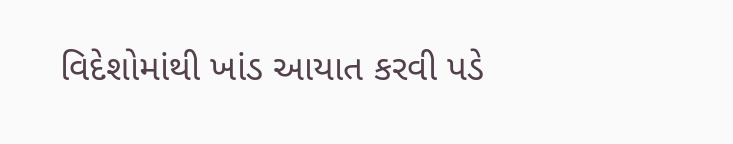વિદેશોમાંથી ખાંડ આયાત કરવી પડે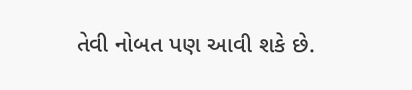તેવી નોબત પણ આવી શકે છે.